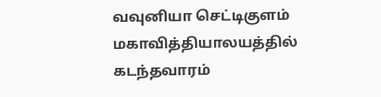வவுனியா செட்டிகுளம் மகாவித்தியாலயத்தில் கடந்தவாரம்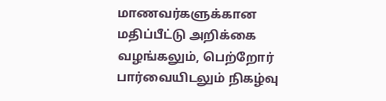மாணவர்களுக்கான மதிப்பீட்டு அறிக்கை வழங்கலும், பெற்றோர் பார்வையிடலும் நிகழ்வு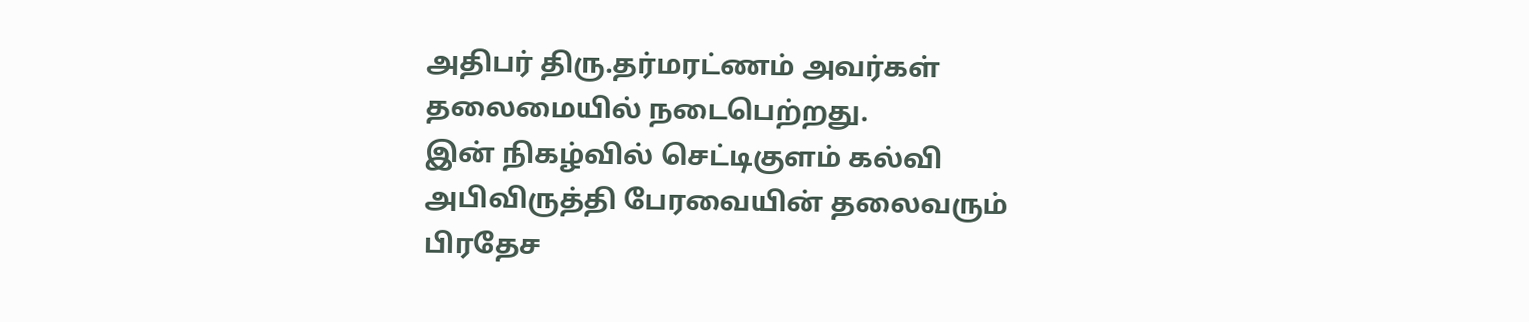அதிபர் திரு.தர்மரட்ணம் அவர்கள் தலைமையில் நடைபெற்றது.
இன் நிகழ்வில் செட்டிகுளம் கல்வி அபிவிருத்தி பேரவையின் தலைவரும் பிரதேச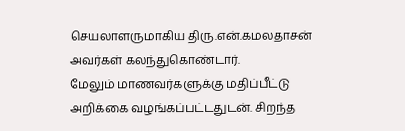செயலாளருமாகிய திரு.என்.கமலதாசன் அவர்கள் கலந்துகொண்டார்.
மேலும் மாணவர்களுக்கு மதிப்பீட்டு அறிக்கை வழங்கப்பட்டதுடன். சிறந்த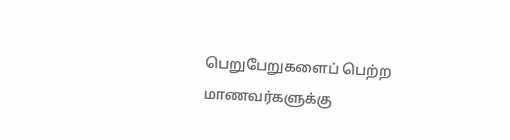பெறுபேறுகளைப் பெற்ற மாணவர்களுக்கு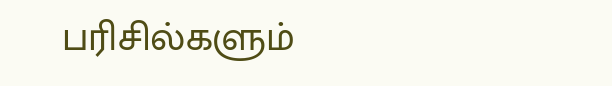பரிசில்களும்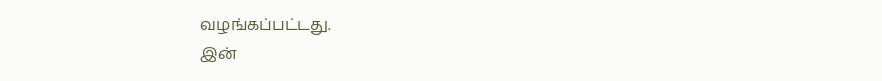வழங்கப்பட்டது.
இன்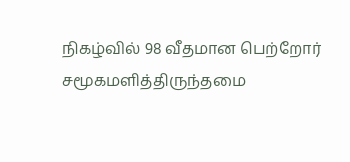நிகழ்வில் 98 வீதமான பெற்றோர் சமூகமளித்திருந்தமை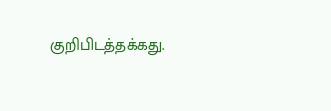குறிபிடத்தக்கது.